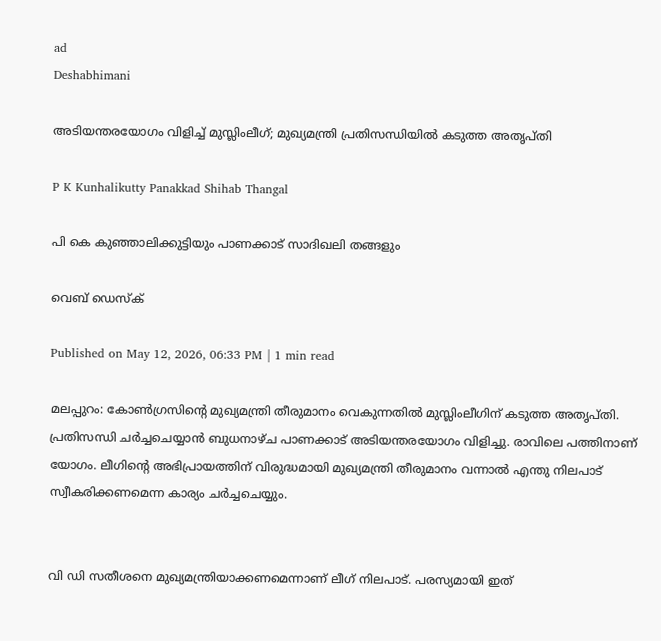ad
Deshabhimani

അടിയന്തരയോഗം വിളിച്ച് മുസ്ലിംലീഗ്; മുഖ്യമന്ത്രി പ്രതിസന്ധിയിൽ കടുത്ത അതൃപ്തി

P K Kunhalikutty Panakkad Shihab Thangal

പി കെ കുഞ്ഞാലിക്കുട്ടിയും പാണക്കാട് സാദിഖലി തങ്ങളും

വെബ് ഡെസ്ക്

Published on May 12, 2026, 06:33 PM | 1 min read

മലപ്പുറം: കോണ്‍ഗ്രസിന്റെ മുഖ്യമന്ത്രി തീരുമാനം വെകുന്നതില്‍ മുസ്ലിംലീഗിന് കടുത്ത അതൃപ്തി. പ്രതിസന്ധി ചർച്ചചെയ്യാൻ ബുധനാഴ്ച പാണക്കാട് അടിയന്തരയോഗം വിളിച്ചു. രാവിലെ പത്തിനാണ്‌ യോഗം. ലീഗിന്റെ അഭിപ്രായത്തിന്‌ വിരുദ്ധമായി മുഖ്യമന്ത്രി തീരുമാനം വന്നാൽ എന്തു നിലപാട്‌ സ്വീകരിക്കണമെന്ന കാര്യം ചർച്ചചെയ്യും.


വി ഡി സതീശനെ മുഖ്യമന്ത്രിയാക്കണമെന്നാണ് ലീഗ് നിലപാട്. പരസ്യമായി ഇത്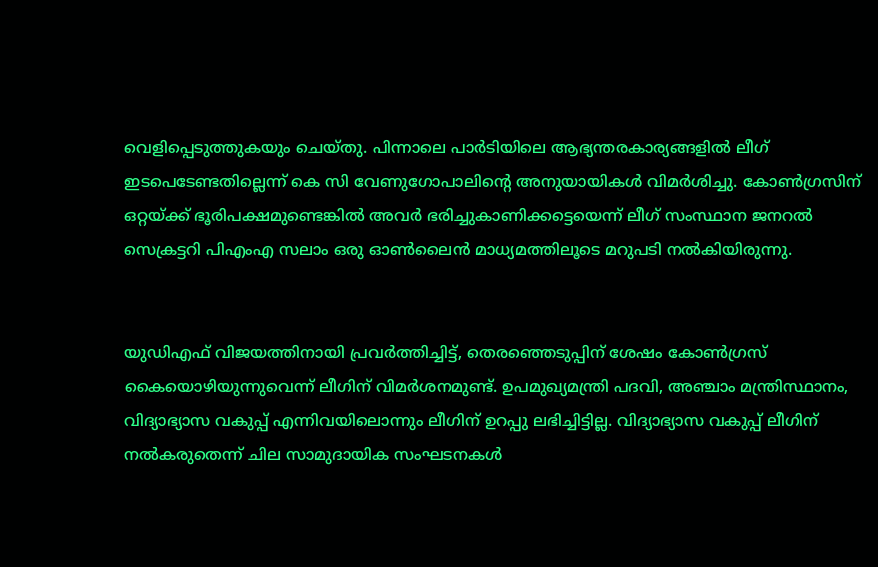വെളിപ്പെടുത്തുകയും ചെയ്തു. പിന്നാലെ പാർടിയിലെ ആഭ്യന്തരകാര്യങ്ങളിൽ ലീഗ് ഇടപെടേണ്ടതില്ലെന്ന് കെ സി വേണുഗോപാലിന്റെ അനുയായികൾ വിമർശിച്ചു. കോൺഗ്രസിന് ഒറ്റയ്ക്ക് ഭൂരിപക്ഷമുണ്ടെങ്കിൽ അവർ ഭരിച്ചുകാണിക്കട്ടെയെന്ന് ലീഗ് സംസ്ഥാന ജനറൽ സെക്രട്ടറി പിഎംഎ സലാം ഒരു ഓൺലൈൻ മാധ്യമത്തിലൂടെ മറുപടി നൽകിയിരുന്നു.


യുഡിഎഫ് വിജയത്തിനായി പ്രവർത്തിച്ചിട്ട്, തെരഞ്ഞെടുപ്പിന് ശേഷം കോൺഗ്രസ് കൈയൊഴിയുന്നുവെന്ന് ലീഗിന് വിമർശനമുണ്ട്. ഉപമുഖ്യമന്ത്രി പദവി, അഞ്ചാം മന്ത്രിസ്ഥാനം, വിദ്യാഭ്യാസ വകുപ്പ്‌ എന്നിവയിലൊന്നും ലീഗിന്‌ ഉറപ്പു ലഭിച്ചിട്ടില്ല. വിദ്യാഭ്യാസ വകുപ്പ്‌ ലീഗിന്‌ നൽകരുതെന്ന്‌ ചില സാമുദായിക സംഘടനകൾ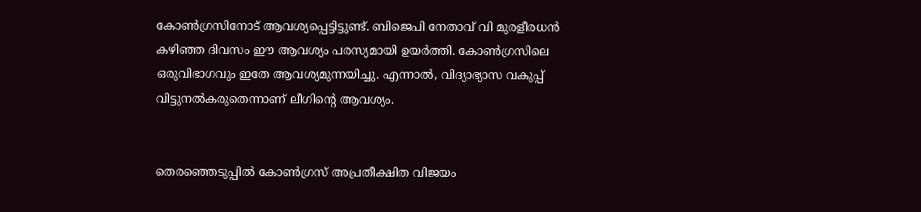കോൺഗ്രസിനോട്‌ ആവശ്യപ്പെട്ടിട്ടുണ്ട്‌. ബിജെപി നേതാവ്‌ വി മുരളീരധൻ കഴിഞ്ഞ ദിവസം ഇ‍ൗ ആവശ്യം പരസ്യമായി ഉയർത്തി. കോൺഗ്രസിലെ ഒരുവിഭാഗവും ഇതേ ആവശ്യമുന്നയിച്ചു. എന്നാൽ, വിദ്യാഭ്യാസ വകുപ്പ്‌ വിട്ടുനൽകരുതെന്നാണ്‌ ലീഗിന്റെ ആവശ്യം.


തെരഞ്ഞെടുപ്പിൽ കോൺഗ്രസ്‌ അപ്രതീക്ഷിത വിജയം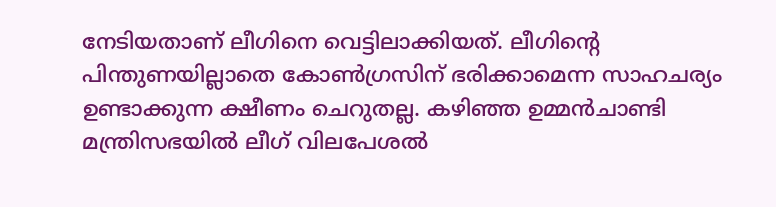നേടിയതാണ്‌ ലീഗിനെ വെട്ടിലാക്കിയത്‌. ലീഗിന്റെ പിന്തുണയില്ലാതെ കോൺഗ്രസിന്‌ ഭരിക്കാമെന്ന സാഹചര്യം ഉണ്ടാക്കുന്ന ക്ഷീണം ചെറുതല്ല. കഴിഞ്ഞ ഉമ്മൻചാണ്ടി മന്ത്രിസഭയിൽ ലീഗ്‌ വിലപേശൽ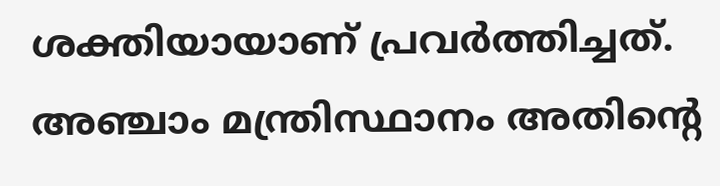ശക്തിയായാണ്‌ പ്രവർത്തിച്ചത്‌. അഞ്ചാം മന്ത്രിസ്ഥാനം അതിന്റെ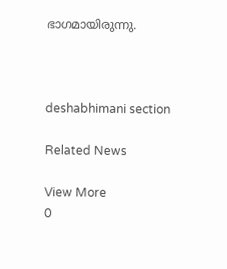ഭാഗമായിരുന്നു.



deshabhimani section

Related News

View More
0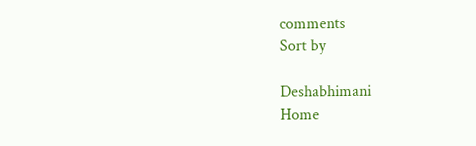comments
Sort by

Deshabhimani
Home